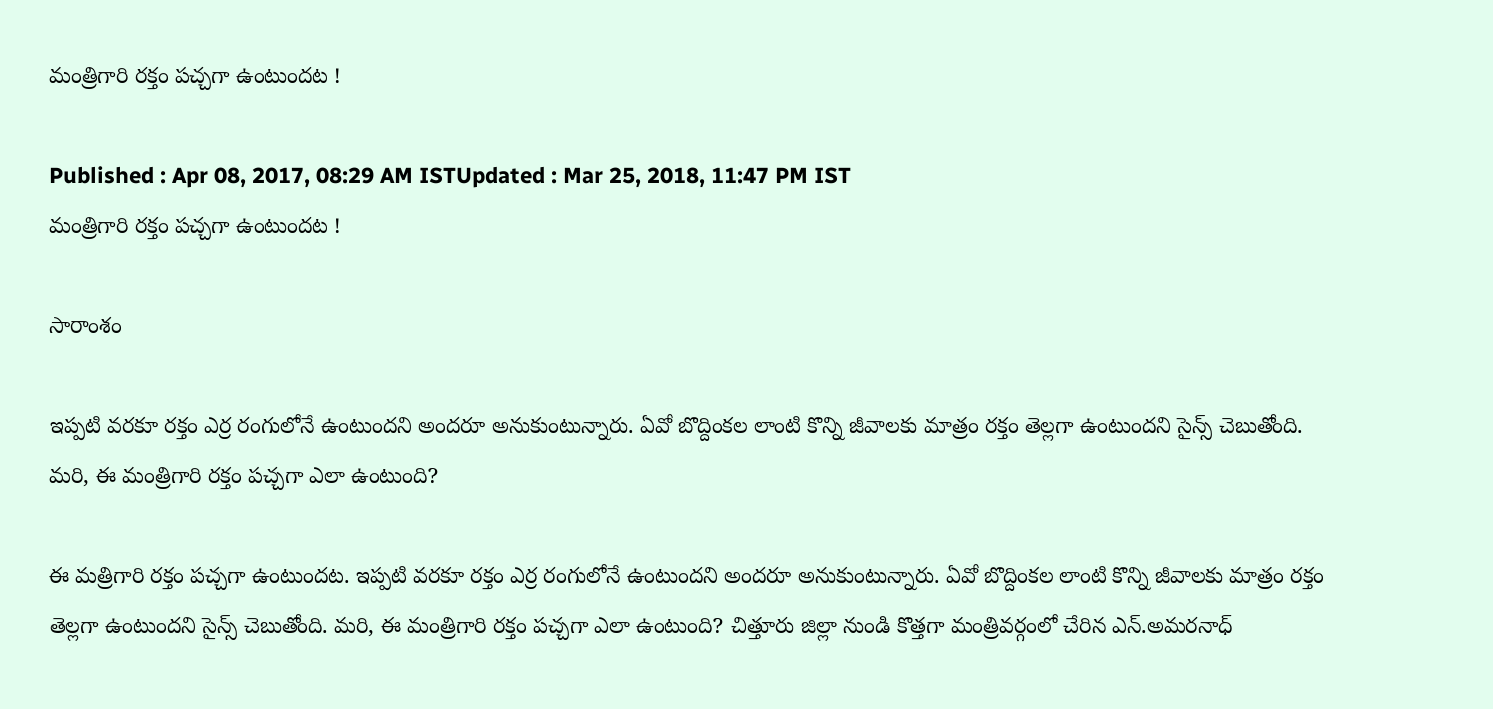మంత్రిగారి రక్తం పచ్చగా ఉంటుందట !

Published : Apr 08, 2017, 08:29 AM ISTUpdated : Mar 25, 2018, 11:47 PM IST
మంత్రిగారి రక్తం పచ్చగా ఉంటుందట !

సారాంశం

ఇప్పటి వరకూ రక్తం ఎర్ర రంగులోనే ఉంటుందని అందరూ అనుకుంటున్నారు. ఏవో బొద్దింకల లాంటి కొన్ని జీవాలకు మాత్రం రక్తం తెల్లగా ఉంటుందని సైన్స్ చెబుతోంది. మరి, ఈ మంత్రిగారి రక్తం పచ్చగా ఎలా ఉంటుంది?

ఈ మత్రిగారి రక్తం పచ్చగా ఉంటుందట. ఇప్పటి వరకూ రక్తం ఎర్ర రంగులోనే ఉంటుందని అందరూ అనుకుంటున్నారు. ఏవో బొద్దింకల లాంటి కొన్ని జీవాలకు మాత్రం రక్తం తెల్లగా ఉంటుందని సైన్స్ చెబుతోంది. మరి, ఈ మంత్రిగారి రక్తం పచ్చగా ఎలా ఉంటుంది? చిత్తూరు జిల్లా నుండి కొత్తగా మంత్రివర్గంలో చేరిన ఎన్.అమరనాధ్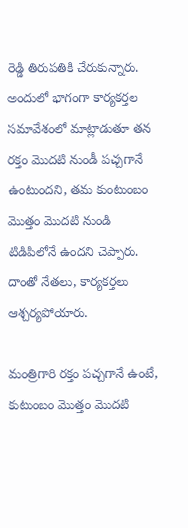రెడ్డి తిరుపతికి చేరుకున్నారు. అందులో భాగంగా కార్యకర్తల సమావేశంలో మాట్లాడుతూ తన రక్తం మొదటి నుండీ పచ్చగానే ఉంటుందని, తమ కుంటుంబం మొత్తం మొదటి నుండి టిడిపిలోనే ఉందని చెప్పారు. దాంతో నేతలు, కార్యకర్తలు ఆశ్చర్యపోయారు.

మంత్రిగారి రక్తం పచ్చగానే ఉంటే, కుటుంబం మొత్తం మొదటి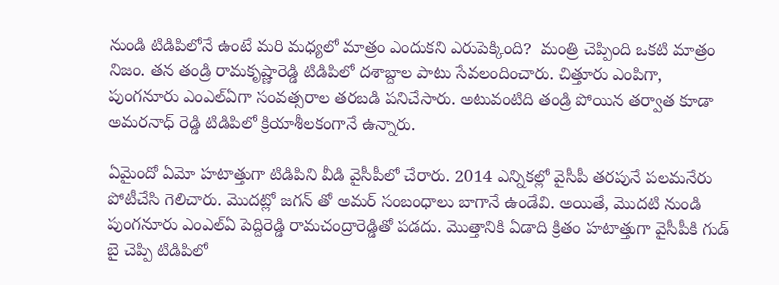నుండి టిడిపిలోనే ఉంటే మరి మధ్యలో మాత్రం ఎందుకని ఎరుపెక్కింది?  మంత్రి చెప్పింది ఒకటి మాత్రం నిజం. తన తండ్రి రామకృష్ణారెడ్డి టిడిపిలో దశాబ్దాల పాటు సేవలందించారు. చిత్తూరు ఎంపిగా, పుంగనూరు ఎంఎల్ఏగా సంవత్సరాల తరబడి పనిచేసారు. అటువంటిది తండ్రి పోయిన తర్వాత కూడా అమరనాధ్ రెడ్డి టిడిపిలో క్రియాశీలకంగానే ఉన్నారు.

ఏమైందో ఏమో హటాత్తుగా టిడిపిని వీడి వైసీపీలో చేరారు. 2014 ఎన్నికల్లో వైసీపీ తరపునే పలమనేరు పోటీచేసి గెలిచారు. మొదట్లో జగన్ తో అమర్ సంబంధాలు బాగానే ఉండేవి. అయితే, మొదటి నుండి పుంగనూరు ఎంఎల్ఏ పెద్దిరెడ్డి రామచంద్రారెడ్డితో పడదు. మొత్తానికి ఏడాది క్రితం హటాత్తుగా వైసీపీకి గుడ్ బై చెప్పి టిడిపిలో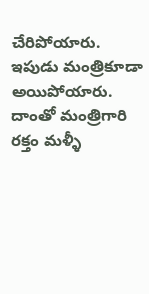చేరిపోయారు. ఇపుడు మంత్రికూడా అయిపోయారు. దాంతో మంత్రిగారి రక్తం మళ్ళీ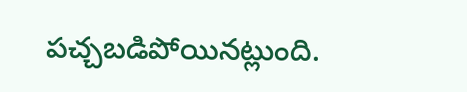పచ్చబడిపోయినట్లుంది.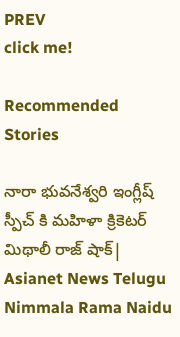PREV
click me!

Recommended Stories

నారా భువనేశ్వరి ఇంగ్లీష్ స్పీచ్ కి మహిళా క్రికెటర్ మిథాలీ రాజ్ షాక్| Asianet News Telugu
Nimmala Rama Naidu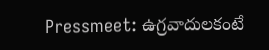Pressmeet: ఉగ్రవాదులకంటే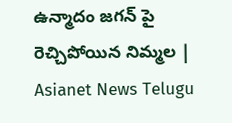ఉన్మాదం జగన్ పై రెచ్చిపోయిన నిమ్మల | Asianet News Telugu